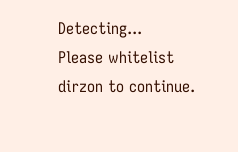Detecting...
Please whitelist dirzon to continue.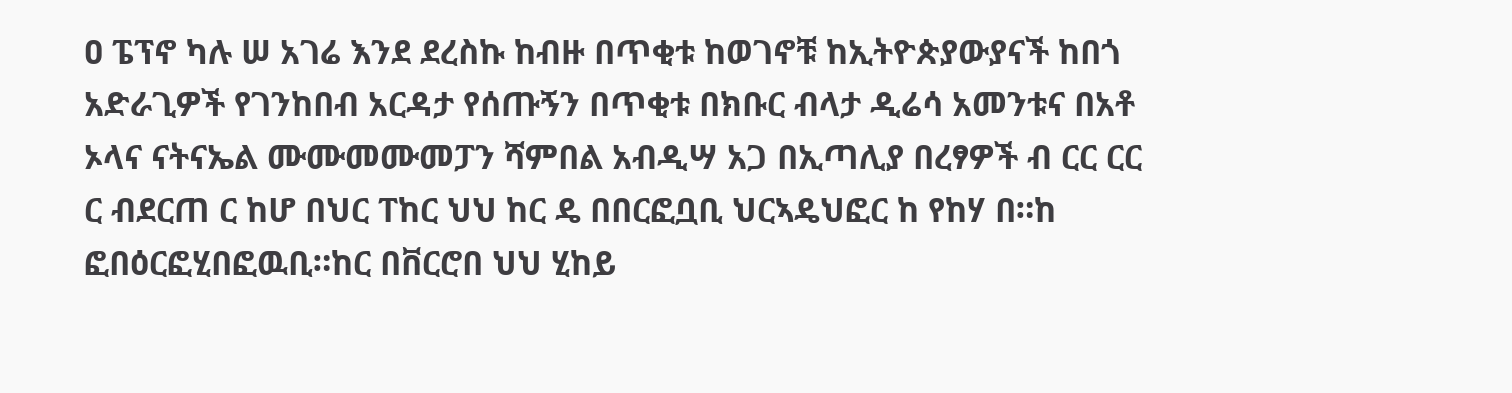ዐ ፔፕኖ ካሉ ሠ አገሬ እንደ ደረስኩ ከብዙ በጥቂቱ ከወገኖቹ ከኢትዮጵያውያናች ከበጎ አድራጊዎች የገንከበብ አርዳታ የሰጡኝን በጥቂቱ በክቡር ብላታ ዲሬሳ አመንቱና በአቶ ኦላና ናትናኤል ሙሙመሙመፓን ሻምበል አብዲሣ አጋ በኢጣሊያ በረፃዎች ብ ርር ርር ር ብደርጠ ር ከሆ በህር ፐከር ህህ ከር ዴ በበርፎቧቢ ህርኣዴህፎር ከ የከሃ በ።ከ ፎበዕርፎሂበፎዉቢ።ከር በቨርሮበ ህህ ሂከይ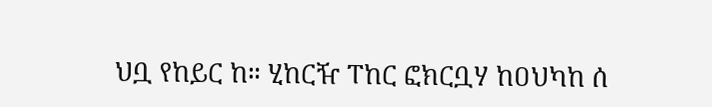ህቧ የከይር ከ። ሂከርዥ ፐከር ፎክርቧሃ ከዐህካከ ሰ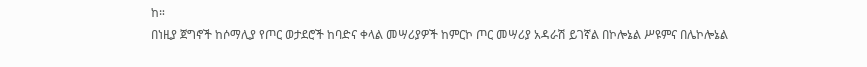ከ።
በነዚያ ጀግኖች ከሶማሊያ የጦር ወታደሮች ከባድና ቀላል መሣሪያዎች ከምርኮ ጦር መሣሪያ አዳራሽ ይገኛል በኮሎኔል ሥዩምና በሌኮሎኔል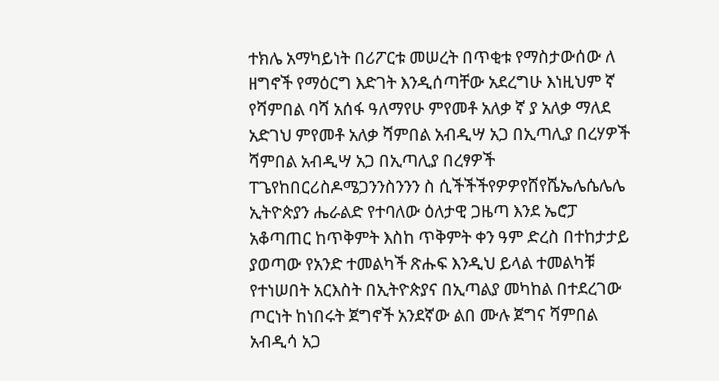ተክሌ አማካይነት በሪፖርቱ መሠረት በጥቂቱ የማስታውሰው ለ ዘግኖች የማዕርግ እድገት እንዲሰጣቸው አደረግሁ እነዚህም ኛ የሻምበል ባሻ አሰፋ ዓለማየሁ ምየመቶ አለቃ ኛ ያ አለቃ ማለደ አድገህ ምየመቶ አለቃ ሻምበል አብዲሣ አጋ በኢጣሊያ በረሃዎች ሻምበል አብዲሣ አጋ በኢጣሊያ በረፃዎች ፐጌየከበርሪስዶሜጋንንስንንን ስ ሲችችችየዎዎየሸየሼኤሌሴሌሌ ኢትዮጵያን ሔራልድ የተባለው ዕለታዊ ጋዜጣ እንደ ኤሮፓ አቆጣጠር ከጥቅምት እስከ ጥቅምት ቀን ዓም ድረስ በተከታታይ ያወጣው የአንድ ተመልካች ጽሑፍ እንዲህ ይላል ተመልካቹ የተነሠበት አርእስት በኢትዮጵያና በኢጣልያ መካከል በተደረገው ጦርነት ከነበሩት ጀግኖች አንደኛው ልበ ሙሉ ጀግና ሻምበል አብዲሳ አጋ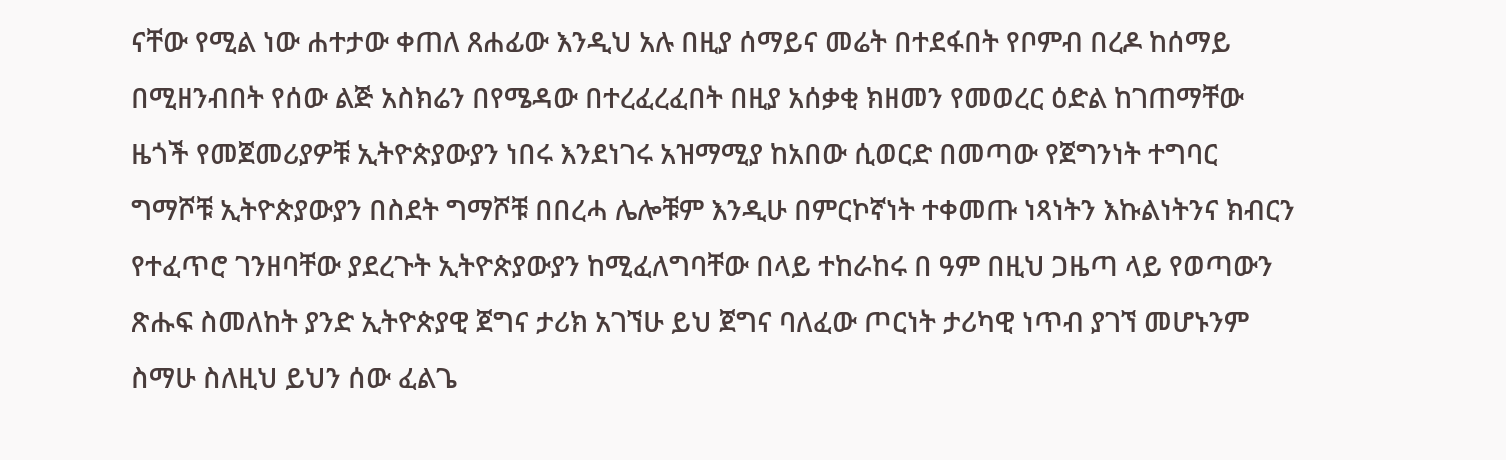ናቸው የሚል ነው ሐተታው ቀጠለ ጸሐፊው እንዲህ አሉ በዚያ ሰማይና መሬት በተደፋበት የቦምብ በረዶ ከሰማይ በሚዘንብበት የሰው ልጅ አስክሬን በየሜዳው በተረፈረፈበት በዚያ አሰቃቂ ክዘመን የመወረር ዕድል ከገጠማቸው ዜጎች የመጀመሪያዎቹ ኢትዮጵያውያን ነበሩ እንደነገሩ አዝማሚያ ከአበው ሲወርድ በመጣው የጀግንነት ተግባር ግማሾቹ ኢትዮጵያውያን በስደት ግማሾቹ በበረሓ ሌሎቹም እንዲሁ በምርኮኛነት ተቀመጡ ነጻነትን እኩልነትንና ክብርን የተፈጥሮ ገንዘባቸው ያደረጉት ኢትዮጵያውያን ከሚፈለግባቸው በላይ ተከራከሩ በ ዓም በዚህ ጋዜጣ ላይ የወጣውን ጽሑፍ ስመለከት ያንድ ኢትዮጵያዊ ጀግና ታሪክ አገኘሁ ይህ ጀግና ባለፈው ጦርነት ታሪካዊ ነጥብ ያገኘ መሆኑንም ስማሁ ስለዚህ ይህን ሰው ፈልጌ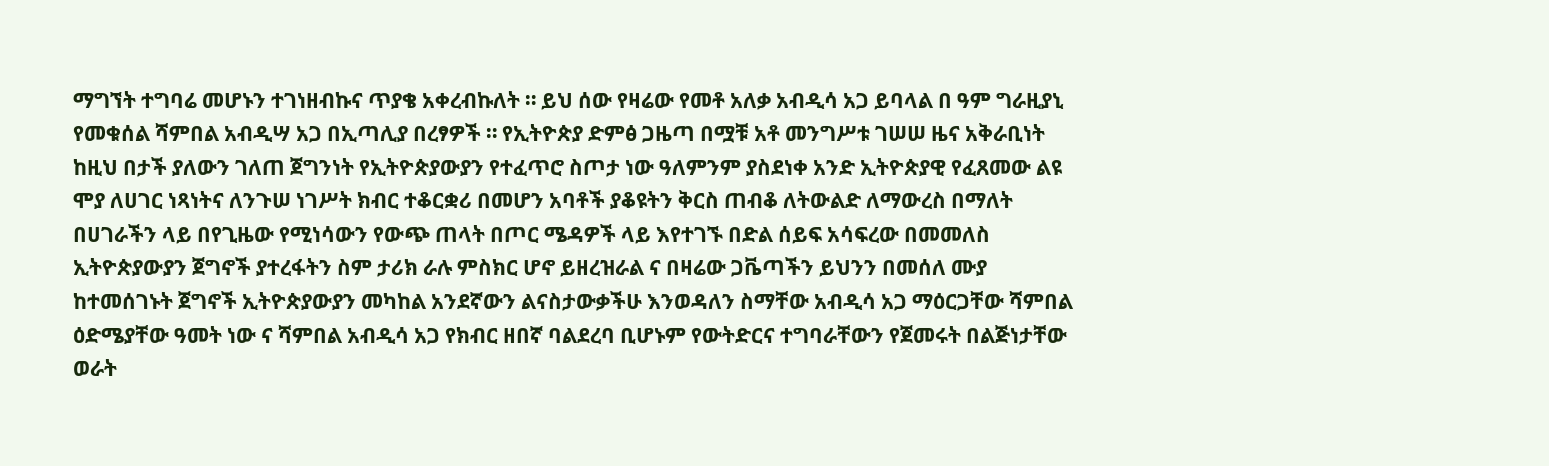ማግኘት ተግባሬ መሆኑን ተገነዘብኩና ጥያቄ አቀረብኩለት ። ይህ ሰው የዛሬው የመቶ አለቃ አብዲሳ አጋ ይባላል በ ዓም ግራዚያኒ የመቁሰል ሻምበል አብዲሣ አጋ በኢጣሊያ በረፃዎች ። የኢትዮጵያ ድምፅ ጋዜጣ በሟቹ አቶ መንግሥቱ ገሠሠ ዜና አቅራቢነት ከዚህ በታች ያለውን ገለጠ ጀግንነት የኢትዮጵያውያን የተፈጥሮ ስጦታ ነው ዓለምንም ያስደነቀ አንድ ኢትዮጵያዊ የፈጸመው ልዩ ሞያ ለሀገር ነጻነትና ለንጉሠ ነገሥት ክብር ተቆርቋሪ በመሆን አባቶች ያቆዩትን ቅርስ ጠብቆ ለትውልድ ለማውረስ በማለት በሀገራችን ላይ በየጊዜው የሚነሳውን የውጭ ጠላት በጦር ሜዳዎች ላይ እየተገኙ በድል ሰይፍ አሳፍረው በመመለስ ኢትዮጵያውያን ጀግኖች ያተረፋትን ስም ታሪክ ራሉ ምስክር ሆኖ ይዘረዝራል ና በዛሬው ጋቬጣችን ይህንን በመሰለ ሙያ ከተመሰገኑት ጀግኖች ኢትዮጵያውያን መካከል አንደኛውን ልናስታውቃችሁ እንወዳለን ስማቸው አብዲሳ አጋ ማዕርጋቸው ሻምበል ዕድሜያቸው ዓመት ነው ና ሻምበል አብዲሳ አጋ የክብር ዘበኛ ባልደረባ ቢሆኑም የውትድርና ተግባራቸውን የጀመሩት በልጅነታቸው ወራት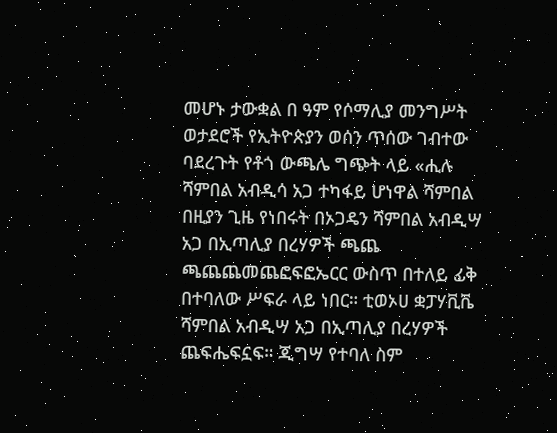መሆኑ ታውቋል በ ዓም የሶማሊያ መንግሥት ወታደሮች የኢትዮጵያን ወሰን ጥሰው ገብተው ባደረጉት የቶጎ ውጫሌ ግጭት ላይ «ሒሉ ሻምበል አብዲሳ አጋ ተካፋይ ሆነዋል ሻምበል በዚያን ጊዜ የነበሩት በኦጋዴን ሻምበል አብዲሣ አጋ በኢጣሊያ በረሃዎች ጫጨ ጫጨጨመጨፎፍፎኤርር ውስጥ በተለይ ፊቅ በተባለው ሥፍራ ላይ ነበር። ቲወኦሀ ቋፓሃቪቬ ሻምበል አብዲሣ አጋ በኢጣሊያ በረሃዎች ጨፍሔፍኗፍ። ጂግሣ የተባለ ስም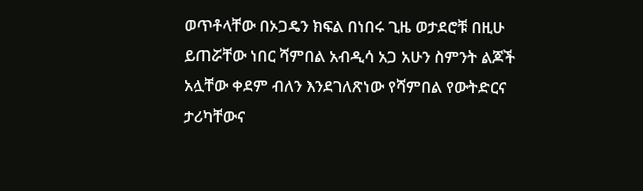ወጥቶላቸው በኦጋዴን ክፍል በነበሩ ጊዜ ወታደሮቹ በዚሁ ይጠሯቸው ነበር ሻምበል አብዲሳ አጋ አሁን ስምንት ልጆች አሏቸው ቀደም ብለን እንደገለጽነው የሻምበል የውትድርና ታሪካቸውና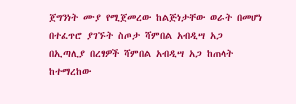ጀግንነት ሙያ የሚጀመረው ከልጅነታቸው ወራት በመሆነ በተፈጥሮ ያገኙት ስጦታ ሻምበል አብዲሣ አጋ በኢጣሊያ በረፃዎች ሻምበል አብዲሣ አጋ ከጠላት ከተማረከው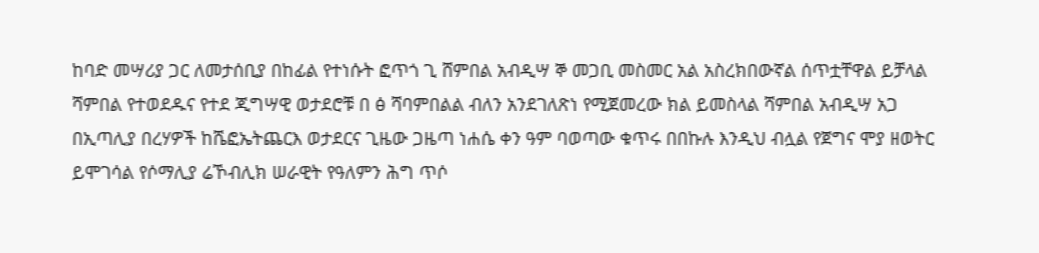ከባድ መሣሪያ ጋር ለመታሰቢያ በከፊል የተነሱት ፎጥጎ ጊ ሸምበል አብዲሣ ኞ መጋቢ መስመር አል አስረክበውኛል ሰጥቷቸዋል ይቻላል ሻምበል የተወደዱና የተደ ጂግሣዊ ወታደሮቹ በ ፅ ሻባምበልል ብለን አንደገለጽነ የሚጀመረው ክል ይመስላል ሻምበል አብዲሣ አጋ በኢጣሊያ በረሃዎች ከሼፎኤትጨርእ ወታደርና ጊዜው ጋዜጣ ነሐሴ ቀን ዓም ባወጣው ቁጥሩ በበኩሉ እንዲህ ብሏል የጀግና ሞያ ዘወትር ይሞገሳል የሶማሊያ ሬኾብሊክ ሠራዊት የዓለምን ሕግ ጥሶ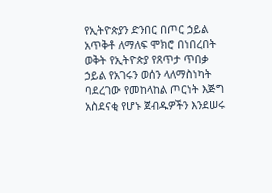የኢትዮጵያን ድንበር በጦር ኃይል አጥቅቶ ለማለፍ ሞክሮ በነበረበት ወቅት የኢትዮጵያ የጸጥታ ጥበቃ ኃይል የአገሩን ወሰን ላለማስነካት ባደረገው የመከላከል ጦርነት እጅግ አስደናቂ የሆኑ ጀብዱዎችን እንደሠሩ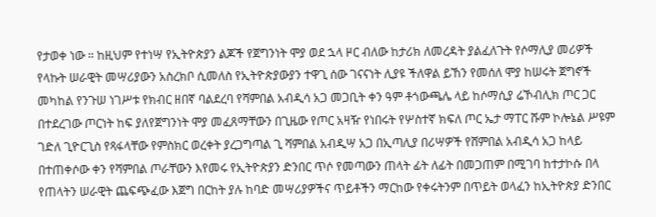የታወቀ ነው ። ከዚህም የተነሣ የኢትዮጵያን ልጆች የጀግንነት ሞያ ወደ ኋላ ዞር ብለው ከታሪክ ለመረዳት ያልፈለጉት የሶማሊያ መሪዎች የላኩት ሠራዊት መሣሪያውን አስረክቦ ሲመለስ የኢትዮጵያውያን ተዋጊ ሰው ገናናነት ሊያዩ ችለዋል ይኸን የመሰለ ሞያ ከሠሩት ጀግኖች መካከል የንጉሠ ነገሥቱ የክብር ዘበኛ ባልደረባ የሻምበል አብዲሳ አጋ መጋቢት ቀን ዓም ቶጎውጫሌ ላይ ከሶማሲያ ሬኾብሊክ ጦር ጋር በተደረገው ጦርነት ከፍ ያለየጀግንነት ሞያ መፈጸማቸውን በጊዜው የጦር አዛዥ የነበሩት የሦስተኛ ክፍለ ጦር ኤታ ማፐር ሹም ኮሎኔል ሥዩም ገድለ ጊዮርጊስ የጻፋላቸው የምስክር ወረቀት ያረጋግጣል ጊ ሻምበል አብዲሣ አጋ በኢጣሊያ በሪሣዎች የሸምበል አብዲሳ አጋ ከላይ በተጠቀሶው ቀን የሻምበል ጦራቸውን እየመሩ የኢትዮጵያን ድንበር ጥሶ የመጣውን ጠላት ፊት ለፊት በመጋጠም በሚገባ ከተታኮሱ በላ የጠላትን ሠራዊት ጨፍጭፈው እጀግ በርከት ያሉ ከባድ መሣሪያዎችና ጥይቶችን ማርከው የቀሩትንም በጥይት ወላፈን ከኢትዮጵያ ድንበር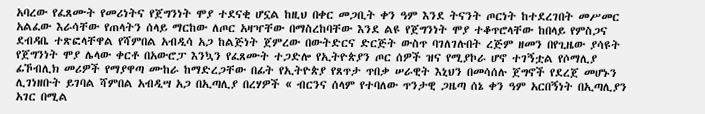አባረው የፈጸሙት የመሪነትና የጀግንነት ሞያ ተደናቂ ሆኗል ከዚህ በቀር መጋቢት ቀን ዓም እንደ ትናንት ጦርነት ከተደረገበት መሥመር አልፈው እራሳቸው የጠላትን ሰላይ ማርከው ለጦር አዛዣቸው በማስረከባቸው እንደ ልዩ የጀግንነት ሞያ ተቆጥሮላቸው ከበላይ የምስጋና ደብዳቤ ተጽፎላቸዋል የሻምበል አብዲሳ አጋ ከልጅነት ጀምረው በውትድርና ድርጅት ውስጥ ባገለገሉበት ረጅም ዘመን በየጊዜው ያሳዩት የጀግንነት ሞያ ሌላው ቀርቶ በአውሮፓ እንኳን የፈጸሙት ተጋድሎ የኢትዮጵያን ጦር ሰዎች ዝና የሚያኮራ ሆኖ ተገኝቷል የሶማሊያ ፊኾብሊክ መሪዎች የማያዋጣ ሙከራ ከማድረጋቸው በፊት የኢትዮጵያ የጸጥታ ጥበቃ ሠራዊት እኒህን በመሳሰሉ ጀግኖች የደረጀ መሆኑን ሊገነዘቡት ይገባል ሻምበል አብዲሣ አጋ በኢጣሊያ በረሃዎች « ብርንና ሰላም የተባለው ጥንታዊ ጋዜጣ ሰኔ ቀን ዓም አርበኝነት በኢጣሊያን አገር በሚል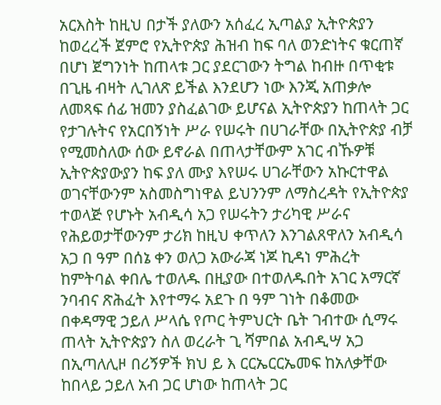አርእስት ከዚህ በታች ያለውን አሰፈረ ኢጣልያ ኢትዮጵያን ከወረረች ጀምሮ የኢትዮጵያ ሕዝብ ከፍ ባለ ወንድነትና ቁርጠኛ በሆነ ጀግንነት ከጠላቱ ጋር ያደርገውን ትግል ከብዙ በጥቂቱ በጊዜ ብዛት ሊገለጽ ይችል እንደሆን ነው እንጂ አጠቃሎ ለመጻፍ ሰፊ ዝመን ያስፈልገው ይሆናል ኢትዮጵያን ከጠላት ጋር የታገሉትና የአርበኝነት ሥራ የሠሩት በሀገራቸው በኢትዮጵያ ብቻ የሚመስለው ሰው ይኖራል በጠላታቸውም አገር ብኹዎቹ ኢትዮጵያውያን ከፍ ያለ ሙያ እየሠሩ ሀገራቸውን አኩርተዋል ወገናቸውንም አስመስግነዋል ይህንንም ለማስረዳት የኢትዮጵያ ተወላጅ የሆኑት አብዲሳ አጋ የሠሩትን ታሪካዊ ሥራና የሕይወታቸውንም ታሪክ ከዚህ ቀጥለን እንገልጸዋለን አብዲሳ አጋ በ ዓም በሰኔ ቀን ወለጋ አውራጃ ነጆ ኪዳነ ምሕረት ከምትባል ቀበሌ ተወለዱ በዚያው በተወለዱበት አገር አማርኛ ንባብና ጽሕፈት እየተማሩ አደጉ በ ዓም ገነት በቆመው በቀዳማዊ ኃይለ ሥላሴ የጦር ትምህርት ቤት ገብተው ሲማሩ ጠላት ኢትዮጵያን ስለ ወረራት ጊ ሻምበል አብዲሣ አጋ በኢጣለሊዞ በሪኝዎች ክህ ይ እ ርርኤርርኤመፍ ከአለቃቸው ከበላይ ኃይለ አብ ጋር ሆነው ከጠላት ጋር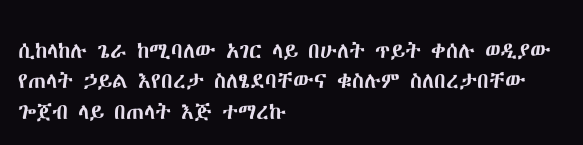ሲከላከሉ ጌራ ከሚባለው አገር ላይ በሁለት ጥይት ቀሰሉ ወዲያው የጠላት ኃይል እየበረታ ስለፄደባቸውና ቁስሉም ስለበረታበቸው ጐጀብ ላይ በጠላት እጅ ተማረኩ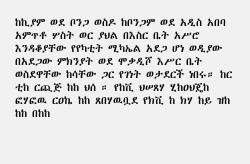ከኪያም ወደ ቦንጋ ወስዶ ከቦንጋም ወደ አዲስ አበባ አምጥቶ ሦስት ወር ያህል በእስር ቤት አሥሮ እንዳቆያቸው የየካቲት ሚካኤል አደጋ ሆነ ወዲያው በአደጋው ምክንያት ወደ ሞቃዲሾ እሥር ቤት ወስደዋቸው ከሳቸው ጋር የገነት ወታደርች ነበሩ። ከር ቲከ ርጪጅ ከከ ህሰ ። የከቪ ህሠጸሃ ሂከዐህጄከ ፎሃፎዉ ርዐኬ ከከ ጸበሃዉቧደ የክቪ ከ ክሃ ከይ ዝከ ከከ በከከ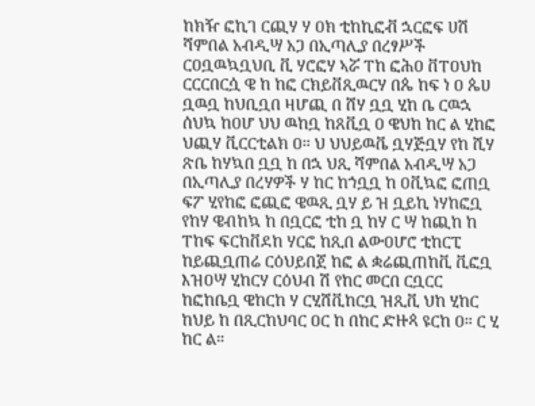ከክዥ ፎኪገ ርጪሃ ሃ ዐክ ቲከኪፎቭ ኋርፎፍ ሀሽ ሻምበል አብዲሣ አጋ በኢጣሊያ በረፃሥች ርዐቧዉኳቧህቢ ቪ ሃሮፎሃ ኣሯ ፐከ ፎሕዐ ቨፐዐህከ ርርርበርሷ ዌ ከ ከፎ ርክይቨጺዉርሃ በጴ ከፍ ነ ዐ ጴሀ ቧዉቧ ከህቢቧበ ዛሆጪ በ ሸሃ ቧቧ ሂከ ቤ ርዉኋ ሰህኳ ከዐሆ ህህ ዉከቧ ከጸቪቧ ዐ ዌህከ ከር ል ሂከፎ ህጪሃ ቪርርቲልክ ዐ። ህ ህህይዉቬ ቧሃጅቧሃ የከ ሺሃ ጽቤ ከሃኳበ ቧቧ ከ በኋ ህጺ ሻምበል አብዲሣ አጋ በኢጣሊያ በረሃዎች ሃ ከር ከኀቧቧ ከ ዐቪኳፎ ፎጠቧ ፍፖ ሂየከፎ ፎጪፎ ዌዉጺ ቧሃ ይ ዝ ቧይኪ ነሃከፎቧ የከሃ ዌብከኳ ከ በቧርፎ ቲከ ቧ ከሃ ር ሣ ከጪከ ከ ፐከፍ ፍርከቨደከ ሃርፎ ከጺበ ልውዐሆሮ ቲከርፒ ከይጪቧጠሬ ርዕህይበጀ ከፎ ል ቋሬጪጠከቪ ቪፎቧ እዝዐሣ ሂከርሃ ርዕህብ ሽ የከር መርበ ርቧርር ከፎከቤቧ ዌከርከ ሃ ርሂሸቪከርቧ ዝጺቪ ህከ ሂከር ከህይ ከ በጺርከህባር ዐር ከ በከር ድዙጳ ዩርከ ዐ። ር ሂ ከር ል።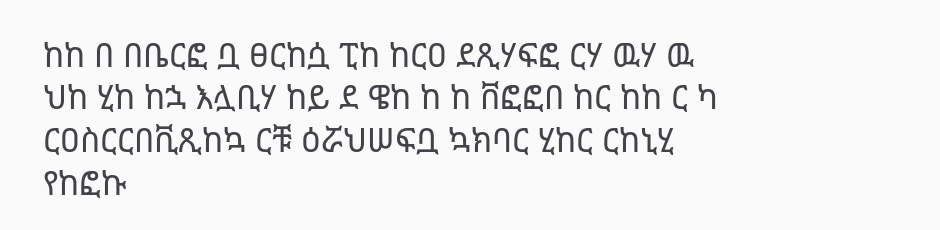ከከ በ በቤርፎ ቧ ፀርከሷ ፒከ ከርዐ ደጺሃፍፎ ርሃ ዉሃ ዉ ህከ ሂከ ከኋ እሏቢሃ ከይ ደ ዌከ ከ ከ ቨፎፎበ ከር ከከ ር ካ ርዐስርርበቪጺከኳ ርቹ ዕሯህሠፍቧ ኳክባር ሂከር ርከኒሂ የከፎኩ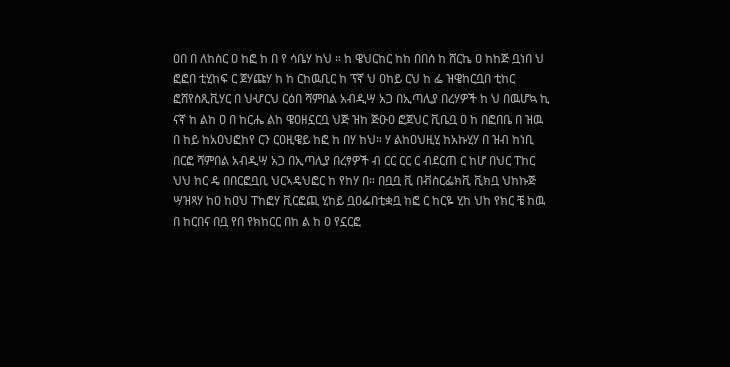ዐበ በ ለከስር ዐ ከፎ ከ በ የ ሳቤሃ ከህ ። ከ ዌህርከር ከከ በበሰ ከ ሸርኬ ዐ ከከጅ ቧነበ ህ ፎፎበ ቲሂከፍ ር ጀሃጩሃ ከ ከ ርከዉቢር ከ ፕኛ ህ ዐከይ ርህ ከ ፌ ዝዌከርቧበ ቲከር ፎሸየስጺቪሃር በ ህሇርህ ርዕበ ሻምበል አብዲሣ አጋ በኢጣሊያ በረሃዎች ከ ህ በዉሆኳ ኪ ናኛ ከ ልከ ዐ በ ከርሔ ልከ ዌዐዘኗርቧ ህጅ ዝከ ጅዑዐ ፎጀህር ቪቤቧ ዐ ከ በፎበቤ በ ዝዉ በ ከይ ከአዐህፎከየ ርን ርዐዚዌይ ከፎ ከ በሃ ከህ። ሃ ልከዐህዚሂ ከአኩሂሃ በ ዝብ ከነቢ በርፎ ሻምበል አብዲሣ አጋ በኢጣሊያ በረፃዎች ብ ርር ርር ር ብደርጠ ር ከሆ በህር ፐከር ህህ ከር ዴ በበርፎቧቢ ህርኣዴህፎር ከ የከሃ በ። በቧቧ ቪ በቭስርፌክቪ ቪክቧ ህከኩጅ ሣዝጻሃ ከዐ ከዐህ ፐከፎሃ ቪርፎጪ ሂከይ ቧዐፌበቲቋቧ ከፎ ር ከርዬ ሂከ ህከ የክር ቼ ከዉ በ ከርበና በቧ የበ የክከርር በከ ል ከ ዐ የኗርፎ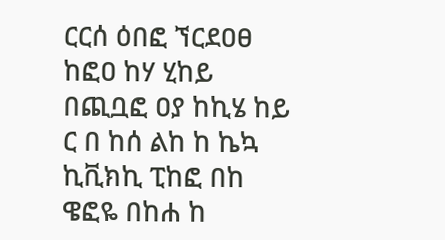ርርሰ ዕበፎ ኘርደዐፀ ከፎዐ ከሃ ሂከይ በጪቧፎ ዐያ ከኪሄ ከይ ር በ ከሰ ልከ ከ ኬኳ ኪቪክኪ ፒከፎ በከ ዌፎዬ በከሐ ከ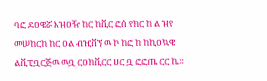ባፎ ደዐዌሯ እዝዐዥ ከር ከቪር ፎሰ የክር ከ ል ዝየ መሠከርከ ከር ዐል ብዢቨኘ ዉ ኮ ከፎ ከ ከኪዐኳዌ ልቪፒቧርጅዉ ዉቧ ርዐክቪርር ሀር ቧ ፎፎጤ ርር ኬ።